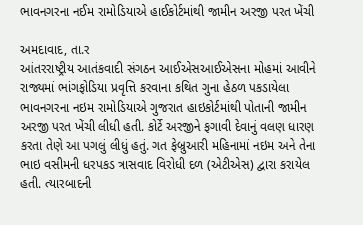ભાવનગરના નઈમ રામોડિયાએ હાઈકોર્ટમાંથી જામીન અરજી પરત ખેંચી

અમદાવાદ, તા.ર
આંતરરાષ્ટ્રીય આતંકવાદી સંગઠન આઈએસઆઈએસના મોહમાં આવીને રાજ્યમાં ભાંગફોડિયા પ્રવૃત્તિ કરવાના કથિત ગુના હેઠળ પકડાયેલા ભાવનગરના નઇમ રામોડિયાએ ગુજરાત હાઇકોર્ટમાંથી પોતાની જામીન અરજી પરત ખેંચી લીધી હતી. કોર્ટે અરજીને ફગાવી દેવાનું વલણ ધારણ કરતા તેણે આ પગલું લીધું હતું. ગત ફેબ્રુઆરી મહિનામાં નઇમ અને તેના ભાઇ વસીમની ધરપકડ ત્રાસવાદ વિરોધી દળ (એટીએસ) દ્વારા કરાયેલ હતી. ત્યારબાદની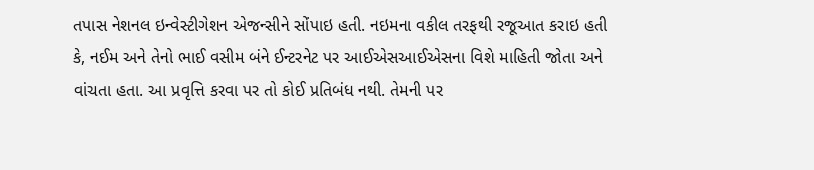તપાસ નેશનલ ઇન્વેસ્ટીગેશન એજન્સીને સોંપાઇ હતી. નઇમના વકીલ તરફથી રજૂઆત કરાઇ હતી કે, નઈમ અને તેનો ભાઈ વસીમ બંને ઈન્ટરનેટ પર આઈએસઆઈએસના વિશે માહિતી જોતા અને વાંચતા હતા. આ પ્રવૃત્તિ કરવા પર તો કોઈ પ્રતિબંધ નથી. તેમની પર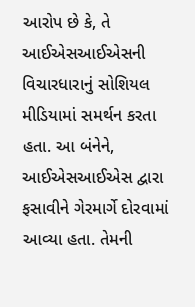આરોપ છે કે, તે આઈએસઆઈએસની વિચારધારાનું સોશિયલ મીડિયામાં સમર્થન કરતા હતા. આ બંનેને, આઈએસઆઈએસ દ્વારા ફસાવીને ગેરમાર્ગે દોરવામાં આવ્યા હતા. તેમની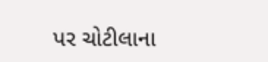પર ચોટીલાના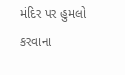મંદિર પર હુમલો કરવાના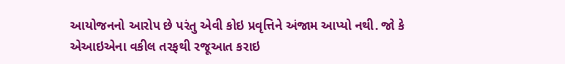આયોજનનો આરોપ છે પરંતુ એવી કોઇ પ્રવૃત્તિને અંજામ આપ્યો નથી. જો કે એઆઇએના વકીલ તરફથી રજૂઆત કરાઇ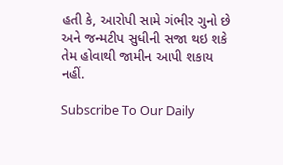હતી કે, આરોપી સામે ગંભીર ગુનો છે અને જન્મટીપ સુધીની સજા થઇ શકે તેમ હોવાથી જામીન આપી શકાય નહીં.

Subscribe To Our Daily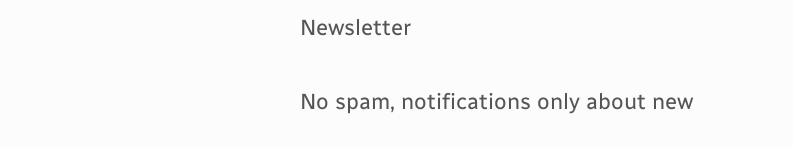Newsletter

No spam, notifications only about new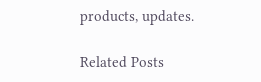products, updates.

Related Posts